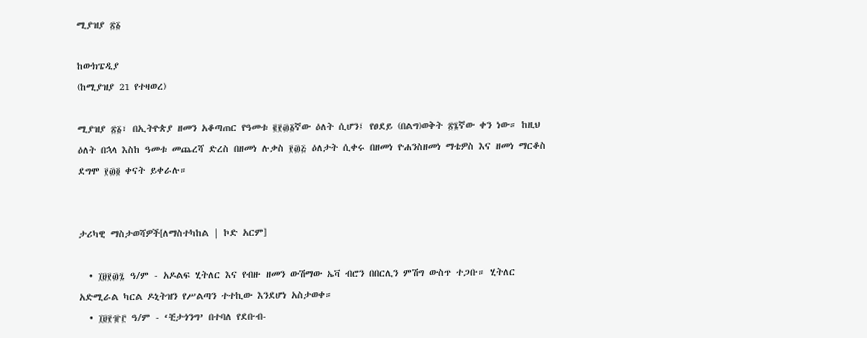ሚያዝያ ፳፩

ከውክፔዲያ
(ከሚያዝያ 21 የተዛወረ)

ሚያዝያ ፳፩፣ በኢትዮጵያ ዘመን አቆጣጠር የዓመቱ ፪፻፴፩ኛው ዕለት ሲሆን፤ የፀደይ (በልግ)ወቅት ፳፮ኛው ቀን ነው። ከዚህ ዕለት በኋላ እስከ ዓመቱ መጨረሻ ድረስ በዘመነ ሉቃስ ፻፴፭ ዕለታት ሲቀሩ በዘመነ ዮሐንስዘመነ ማቴዎስ እና ዘመነ ማርቆስ ደግሞ ፻፴፬ ቀናት ይቀራሉ።


ታሪካዊ ማስታወሻዎች[ለማስተካከል | ኮድ አርም]

  • ፲፱፻፴፯ ዓ/ም - አዶልፍ ሂትለር እና የብዙ ዘመን ውሽማው ኤቫ ብሮን በበርሊን ምሽግ ውስጥ ተጋቡ። ሂትለር አድሚራል ካርል ዶኒትዝን የሥልጣን ተተኪው እንደሆነ አስታወቀ።
  • ፲፱፻፹፫ ዓ/ም - ‘ቺታጎንግ’ በተባለ የደቡብ-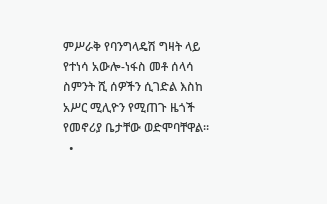ምሥራቅ የባንግላዴሽ ግዛት ላይ የተነሳ አውሎ-ነፋስ መቶ ሰላሳ ስምንት ሺ ሰዎችን ሲገድል እስከ አሥር ሚሊዮን የሚጠጉ ዜጎች የመኖሪያ ቤታቸው ወድሞባቸዋል።
  •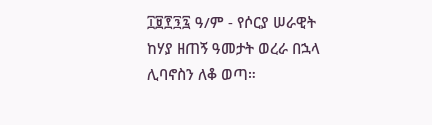፲፱፻፺፯ ዓ/ም - የሶርያ ሠራዊት ከሃያ ዘጠኝ ዓመታት ወረራ በኋላ ሊባኖስን ለቆ ወጣ።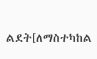ልደት[ለማስተካከል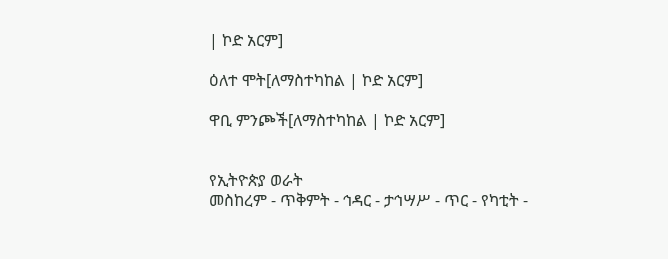| ኮድ አርም]

ዕለተ ሞት[ለማስተካከል | ኮድ አርም]

ዋቢ ምንጮች[ለማስተካከል | ኮድ አርም]


የኢትዮጵያ ወራት
መስከረም - ጥቅምት - ኅዳር - ታኅሣሥ - ጥር - የካቲት -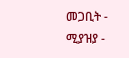መጋቢት - ሚያዝያ -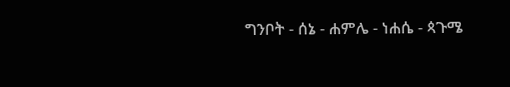ግንቦት - ሰኔ - ሐምሌ - ነሐሴ - ጳጉሜ